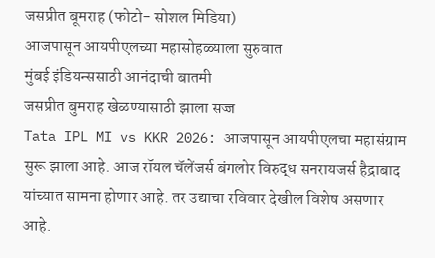जसप्रीत बूमराह (फोटो- सोशल मिडिया)
आजपासून आयपीएलच्या महासोहळ्याला सुरुवात
मुंबई इंडियन्ससाठी आनंदाची बातमी
जसप्रीत बुमराह खेळण्यासाठी झाला सज्ज
Tata IPL MI vs KKR 2026: आजपासून आयपीएलचा महासंग्राम सुरू झाला आहे. आज रॉयल चॅलेंजर्स बंगलोर विरुद्ध सनरायजर्स हैद्राबाद यांच्यात सामना होणार आहे. तर उद्याचा रविवार देखील विशेष असणार आहे.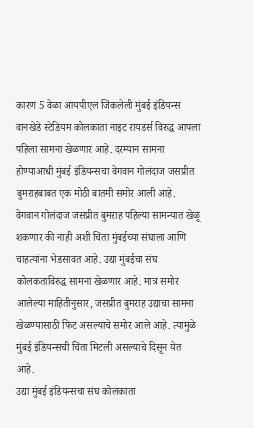कारण 5 वेळा आयपीएल जिंकलेली मुंबई इंडियन्स वानखेडे स्टेडियम कोलकाता नाइट रायडर्स विरुद्ध आपला पहिला सामना खेळणार आहे. दरम्यान सामना होण्याआधी मुंबई इंडियन्सचा वेगवान गोलंदाज जसप्रीत बुमराहबाबत एक मोठी बातमी समोर आली आहे.
वेगवान गोलंदाज जसप्रीत बुमराह पहिल्या सामन्यात खेळू शकणार की नाही अशी चिंता मुंबईच्या संघाला आणि चाहत्यांना भेडसावत आहे. उद्या मुंबईचा संघ कोलकताविरुद्ध सामना खेळणार आहे. मात्र समोर आलेल्या माहितीनुसार, जसप्रीत बुमराह उद्याचा सामना खेळण्यासाठी फिट असल्याचे समोर आले आहे. त्यामुळे मुंबई इंडियन्सची चिंता मिटली असल्याचे दिसून येत आहे.
उद्या मुंबई इंडियन्सचा संघ कोलकाता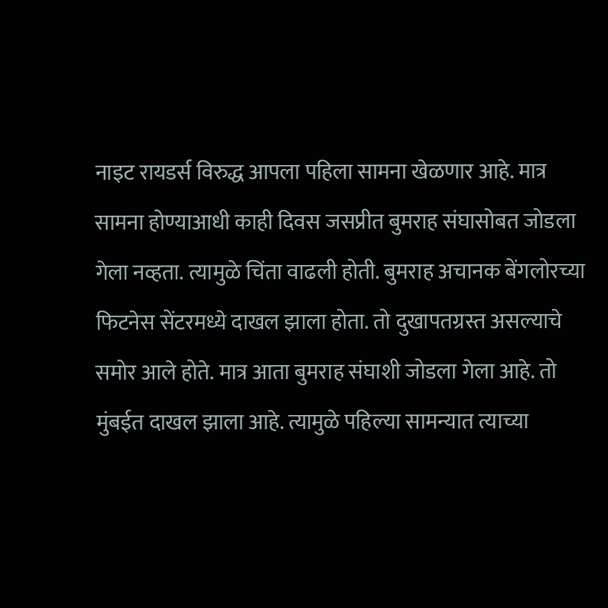नाइट रायडर्स विरुद्ध आपला पहिला सामना खेळणार आहे. मात्र सामना होण्याआधी काही दिवस जसप्रीत बुमराह संघासोबत जोडला गेला नव्हता. त्यामुळे चिंता वाढली होती. बुमराह अचानक बेंगलोरच्या फिटनेस सेंटरमध्ये दाखल झाला होता. तो दुखापतग्रस्त असल्याचे समोर आले होते. मात्र आता बुमराह संघाशी जोडला गेला आहे. तो मुंबईत दाखल झाला आहे. त्यामुळे पहिल्या सामन्यात त्याच्या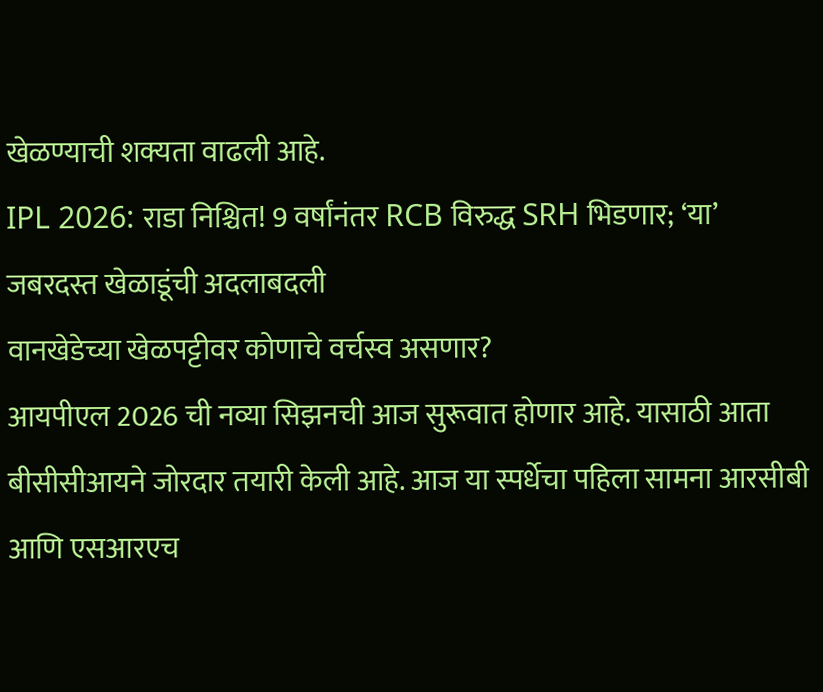खेळण्याची शक्यता वाढली आहे.
IPL 2026: राडा निश्चित! 9 वर्षांनंतर RCB विरुद्ध SRH भिडणार; ‘या’ जबरदस्त खेळाडूंची अदलाबदली
वानखेडेच्या खेळपट्टीवर कोणाचे वर्चस्व असणार?
आयपीएल 2026 ची नव्या सिझनची आज सुरूवात होणार आहे. यासाठी आता बीसीसीआयने जोरदार तयारी केली आहे. आज या स्पर्धेचा पहिला सामना आरसीबी आणि एसआरएच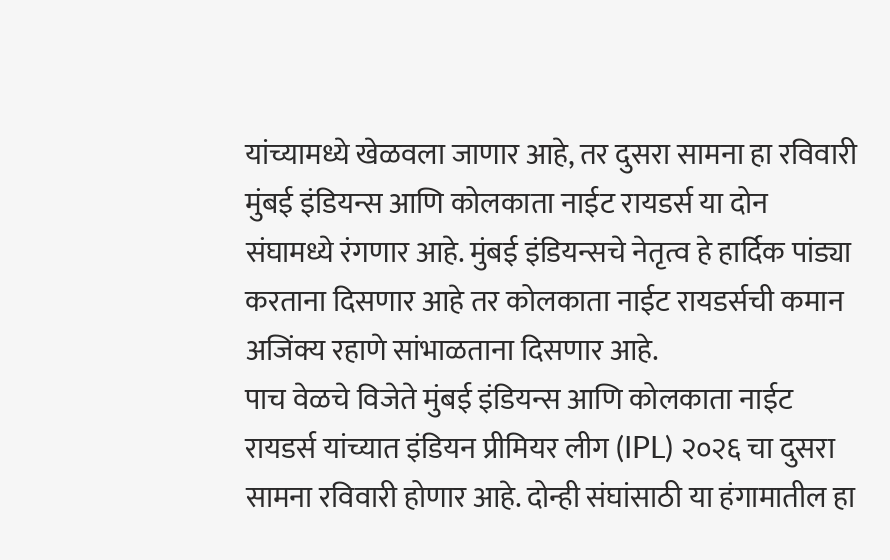यांच्यामध्ये खेळवला जाणार आहे, तर दुसरा सामना हा रविवारी मुंबई इंडियन्स आणि कोलकाता नाईट रायडर्स या दोन संघामध्ये रंगणार आहे. मुंबई इंडियन्सचे नेतृत्व हे हार्दिक पांड्या करताना दिसणार आहे तर कोलकाता नाईट रायडर्सची कमान अजिंक्य रहाणे सांभाळताना दिसणार आहे.
पाच वेळचे विजेते मुंबई इंडियन्स आणि कोलकाता नाईट रायडर्स यांच्यात इंडियन प्रीमियर लीग (IPL) २०२६ चा दुसरा सामना रविवारी होणार आहे. दोन्ही संघांसाठी या हंगामातील हा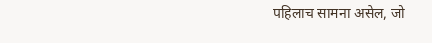पहिलाच सामना असेल, जो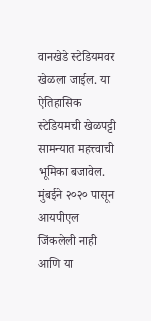वानखेडे स्टेडियमवर खेळला जाईल. या ऐतिहासिक स्टेडियमची खेळपट्टी सामन्यात महत्त्वाची भूमिका बजावेल. मुंबईने २०२० पासून आयपीएल जिंकलेली नाही आणि या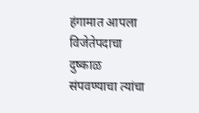हंगामात आपला विजेतेपदाचा दुष्काळ संपवण्याचा त्यांचा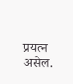प्रयत्न असेल.